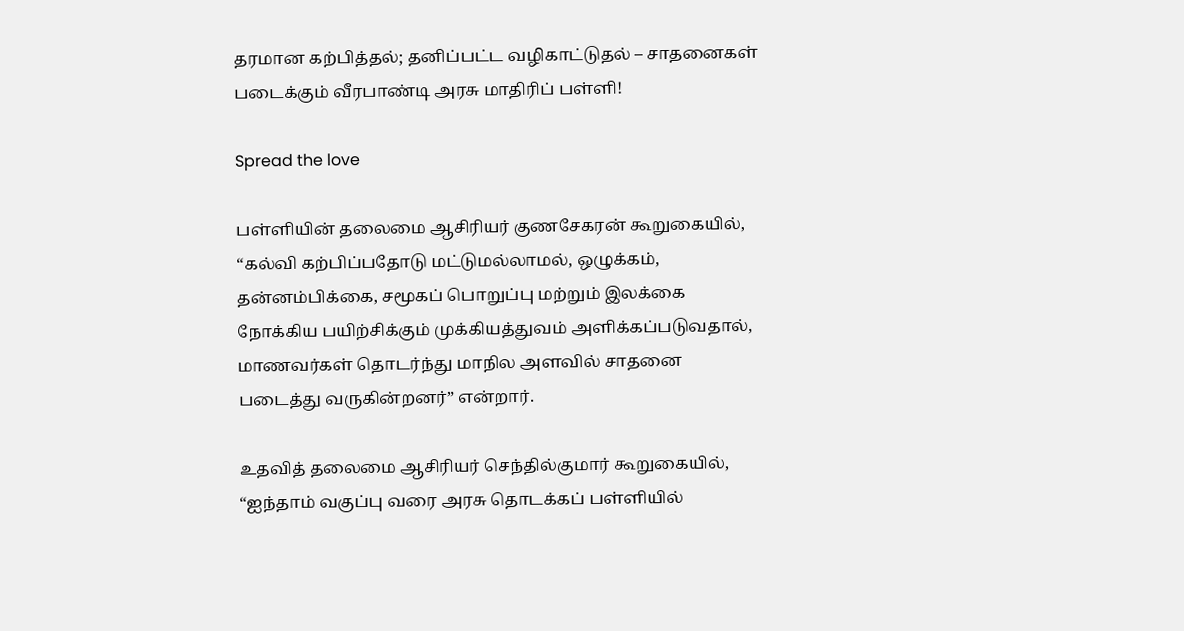தரமான கற்பித்தல்; தனிப்பட்ட வழிகாட்டுதல் – சாதனைகள் படைக்கும் வீரபாண்டி அரசு மாதிரிப் பள்ளி!

Spread the love

பள்ளியின் தலைமை ஆசிரியர் குணசேகரன் கூறுகையில், “கல்வி கற்பிப்பதோடு மட்டுமல்லாமல், ஒழுக்கம், தன்னம்பிக்கை, சமூகப் பொறுப்பு மற்றும் இலக்கை நோக்கிய பயிற்சிக்கும் முக்கியத்துவம் அளிக்கப்படுவதால், மாணவர்கள் தொடர்ந்து மாநில அளவில் சாதனை படைத்து வருகின்றனர்” என்றார்.

உதவித் தலைமை ஆசிரியர் செந்தில்குமார் கூறுகையில், “ஐந்தாம் வகுப்பு வரை அரசு தொடக்கப் பள்ளியில்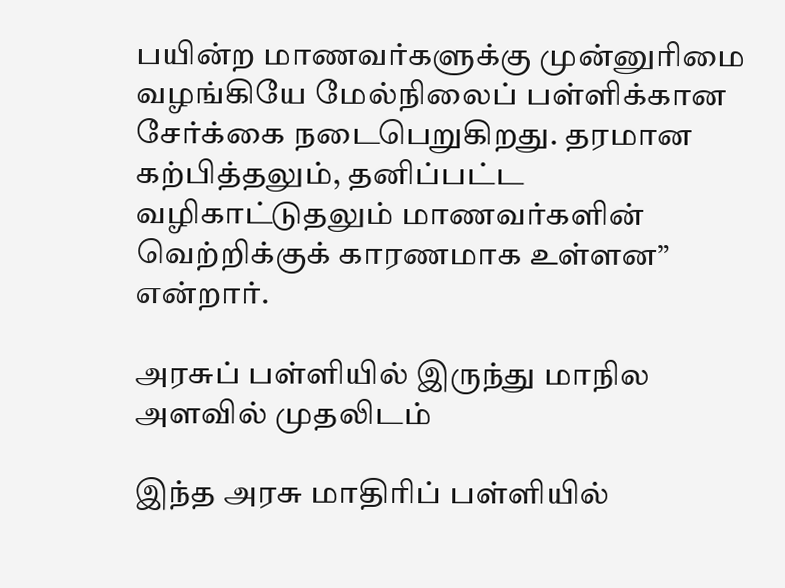பயின்ற மாணவர்களுக்கு முன்னுரிமை வழங்கியே மேல்நிலைப் பள்ளிக்கான சேர்க்கை நடைபெறுகிறது. தரமான கற்பித்தலும், தனிப்பட்ட வழிகாட்டுதலும் மாணவர்களின் வெற்றிக்குக் காரணமாக உள்ளன” என்றார்.

அரசுப் பள்ளியில் இருந்து மாநில அளவில் முதலிடம்

இந்த அரசு மாதிரிப் பள்ளியில்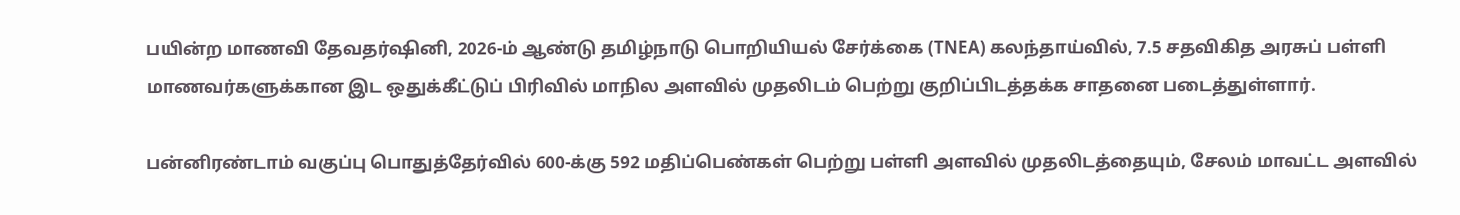பயின்ற மாணவி தேவதர்ஷினி, 2026-ம் ஆண்டு தமிழ்நாடு பொறியியல் சேர்க்கை (TNEA) கலந்தாய்வில், 7.5 சதவிகித அரசுப் பள்ளி மாணவர்களுக்கான இட ஒதுக்கீட்டுப் பிரிவில் மாநில அளவில் முதலிடம் பெற்று குறிப்பிடத்தக்க சாதனை படைத்துள்ளார்.

பன்னிரண்டாம் வகுப்பு பொதுத்தேர்வில் 600-க்கு 592 மதிப்பெண்கள் பெற்று பள்ளி அளவில் முதலிடத்தையும், சேலம் மாவட்ட அளவில்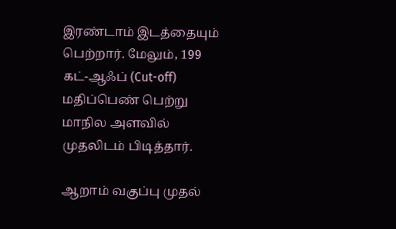இரண்டாம் இடத்தையும் பெற்றார். மேலும், 199 கட்-ஆஃப் (Cut-off) மதிப்பெண் பெற்று மாநில அளவில் முதலிடம் பிடித்தார்.

ஆறாம் வகுப்பு முதல்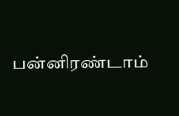பன்னிரண்டாம்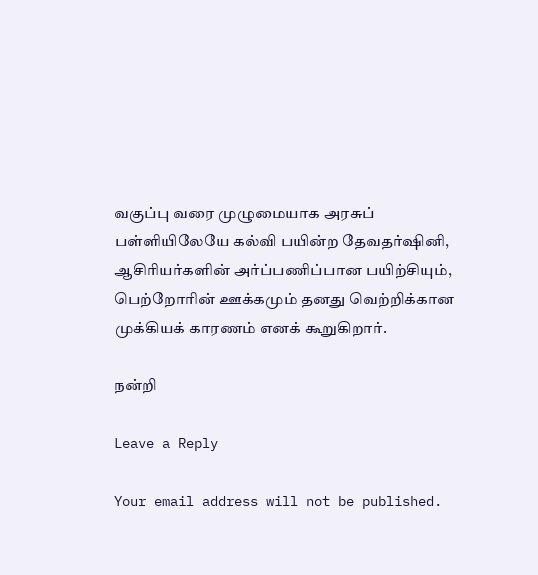வகுப்பு வரை முழுமையாக அரசுப் பள்ளியிலேயே கல்வி பயின்ற தேவதர்ஷினி, ஆசிரியர்களின் அர்ப்பணிப்பான பயிற்சியும், பெற்றோரின் ஊக்கமும் தனது வெற்றிக்கான முக்கியக் காரணம் எனக் கூறுகிறார்.

நன்றி

Leave a Reply

Your email address will not be published.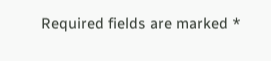Required fields are marked *